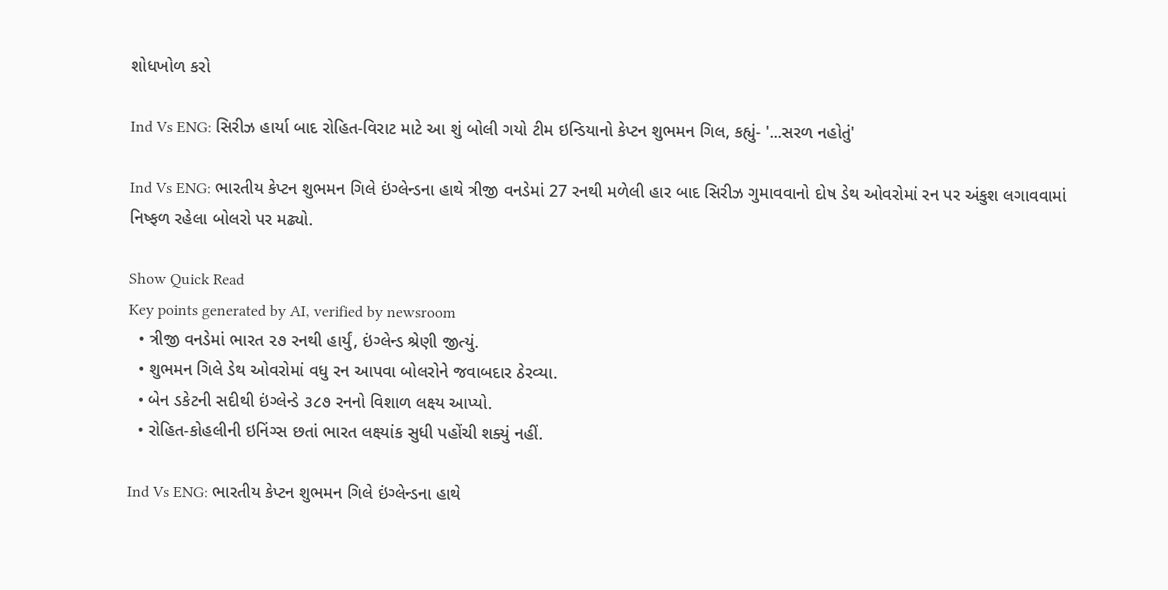શોધખોળ કરો

Ind Vs ENG: સિરીઝ હાર્યા બાદ રોહિત-વિરાટ માટે આ શું બોલી ગયો ટીમ ઇન્ડિયાનો કેપ્ટન શુભમન ગિલ, કહ્યું- '...સરળ નહોતું'

Ind Vs ENG: ભારતીય કેપ્ટન શુભમન ગિલે ઇંગ્લેન્ડના હાથે ત્રીજી વનડેમાં 27 રનથી મળેલી હાર બાદ સિરીઝ ગુમાવવાનો દોષ ડેથ ઓવરોમાં રન પર અંકુશ લગાવવામાં નિષ્ફળ રહેલા બોલરો પર મઢ્યો.

Show Quick Read
Key points generated by AI, verified by newsroom
  • ત્રીજી વનડેમાં ભારત ૨૭ રનથી હાર્યું, ઇંગ્લેન્ડ શ્રેણી જીત્યું.
  • શુભમન ગિલે ડેથ ઓવરોમાં વધુ રન આપવા બોલરોને જવાબદાર ઠેરવ્યા.
  • બેન ડકેટની સદીથી ઇંગ્લેન્ડે ૩૮૭ રનનો વિશાળ લક્ષ્ય આપ્યો.
  • રોહિત-કોહલીની ઇનિંગ્સ છતાં ભારત લક્ષ્યાંક સુધી પહોંચી શક્યું નહીં.

Ind Vs ENG: ભારતીય કેપ્ટન શુભમન ગિલે ઇંગ્લેન્ડના હાથે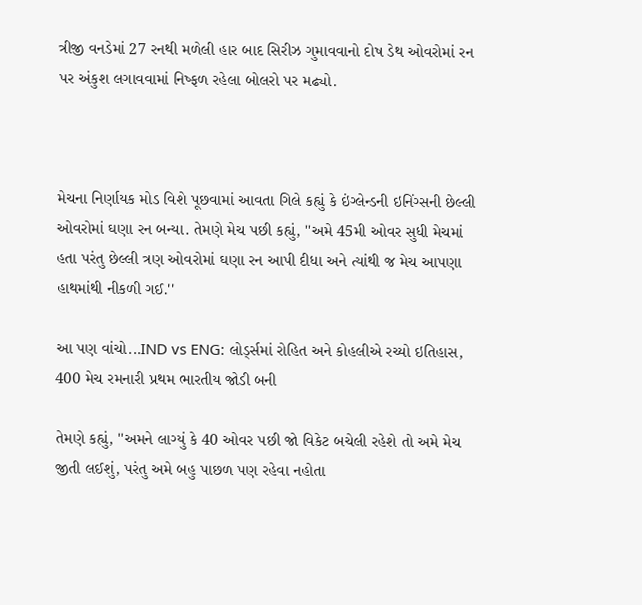ત્રીજી વનડેમાં 27 રનથી મળેલી હાર બાદ સિરીઝ ગુમાવવાનો દોષ ડેથ ઓવરોમાં રન પર અંકુશ લગાવવામાં નિષ્ફળ રહેલા બોલરો પર મઢ્યો.



મેચના નિર્ણાયક મોડ વિશે પૂછવામાં આવતા ગિલે કહ્યું કે ઇંગ્લેન્ડની ઇનિંગ્સની છેલ્લી ઓવરોમાં ઘણા રન બન્યા. તેમણે મેચ પછી કહ્યું, ''અમે 45મી ઓવર સુધી મેચમાં હતા પરંતુ છેલ્લી ત્રણ ઓવરોમાં ઘણા રન આપી દીધા અને ત્યાંથી જ મેચ આપણા હાથમાંથી નીકળી ગઈ.''

આ પણ વાંચો...IND vs ENG: લોર્ડ્સમાં રોહિત અને કોહલીએ રચ્યો ઇતિહાસ, 400 મેચ રમનારી પ્રથમ ભારતીય જોડી બની

તેમણે કહ્યું, ''અમને લાગ્યું કે 40 ઓવર પછી જો વિકેટ બચેલી રહેશે તો અમે મેચ જીતી લઈશું, પરંતુ અમે બહુ પાછળ પણ રહેવા નહોતા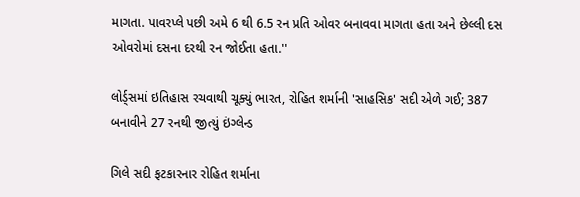માગતા. પાવરપ્લે પછી અમે 6 થી 6.5 રન પ્રતિ ઓવર બનાવવા માગતા હતા અને છેલ્લી દસ ઓવરોમાં દસના દરથી રન જોઈતા હતા.''

લોર્ડ્સમાં ઇતિહાસ રચવાથી ચૂક્યું ભારત, રોહિત શર્માની 'સાહસિક' સદી એળે ગઈ; 387 બનાવીને 27 રનથી જીત્યું ઇંગ્લેન્ડ

ગિલે સદી ફટકારનાર રોહિત શર્માના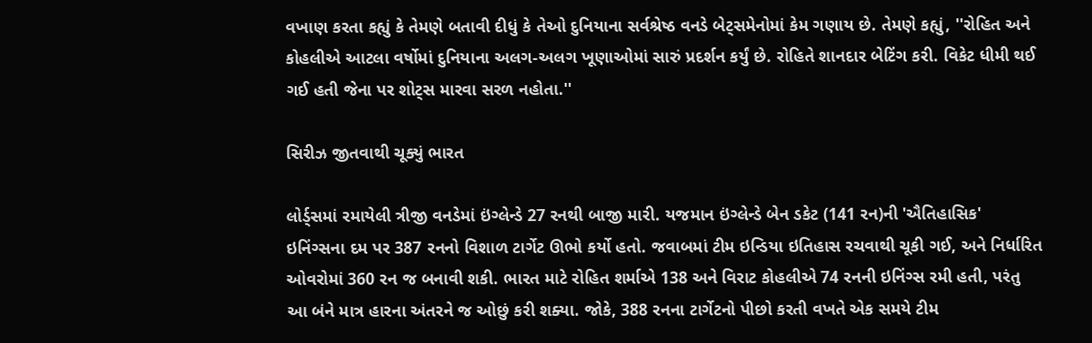વખાણ કરતા કહ્યું કે તેમણે બતાવી દીધું કે તેઓ દુનિયાના સર્વશ્રેષ્ઠ વનડે બેટ્સમેનોમાં કેમ ગણાય છે. તેમણે કહ્યું, ''રોહિત અને કોહલીએ આટલા વર્ષોમાં દુનિયાના અલગ-અલગ ખૂણાઓમાં સારું પ્રદર્શન કર્યું છે. રોહિતે શાનદાર બેટિંગ કરી. વિકેટ ધીમી થઈ ગઈ હતી જેના પર શોટ્સ મારવા સરળ નહોતા.''

સિરીઝ જીતવાથી ચૂક્યું ભારત

લોર્ડ્સમાં રમાયેલી ત્રીજી વનડેમાં ઇંગ્લેન્ડે 27 રનથી બાજી મારી. યજમાન ઇંગ્લેન્ડે બેન ડકેટ (141 રન)ની 'ઐતિહાસિક' ઇનિંગ્સના દમ પર 387 રનનો વિશાળ ટાર્ગેટ ઊભો કર્યો હતો. જવાબમાં ટીમ ઇન્ડિયા ઇતિહાસ રચવાથી ચૂકી ગઈ, અને નિર્ધારિત ઓવરોમાં 360 રન જ બનાવી શકી. ભારત માટે રોહિત શર્માએ 138 અને વિરાટ કોહલીએ 74 રનની ઇનિંગ્સ રમી હતી, પરંતુ આ બંને માત્ર હારના અંતરને જ ઓછું કરી શક્યા. જોકે, 388 રનના ટાર્ગેટનો પીછો કરતી વખતે એક સમયે ટીમ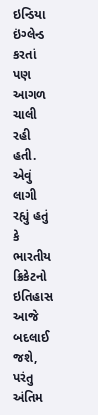ઇન્ડિયા ઇંગ્લેન્ડ કરતાં પણ આગળ ચાલી રહી હતી. એવું લાગી રહ્યું હતું કે ભારતીય ક્રિકેટનો ઇતિહાસ આજે બદલાઈ જશે, પરંતુ અંતિમ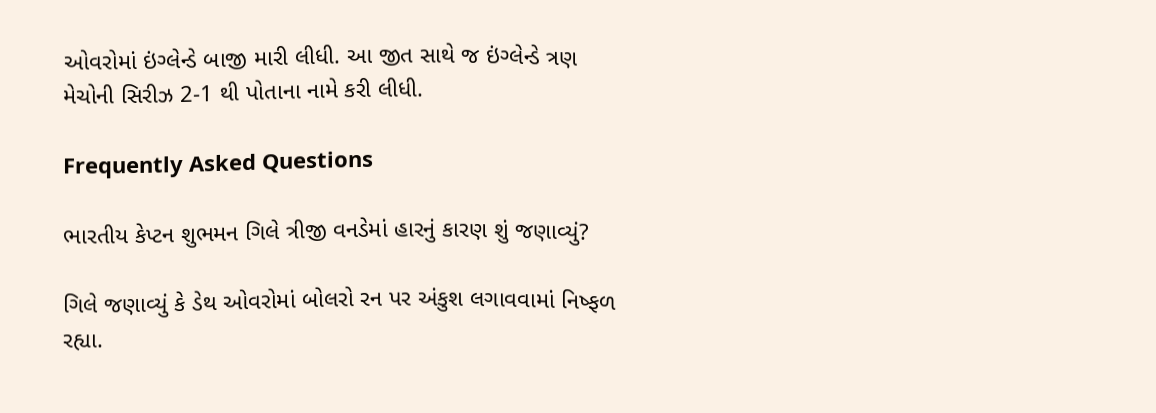ઓવરોમાં ઇંગ્લેન્ડે બાજી મારી લીધી. આ જીત સાથે જ ઇંગ્લેન્ડે ત્રણ મેચોની સિરીઝ 2-1 થી પોતાના નામે કરી લીધી.

Frequently Asked Questions

ભારતીય કેપ્ટન શુભમન ગિલે ત્રીજી વનડેમાં હારનું કારણ શું જણાવ્યું?

ગિલે જણાવ્યું કે ડેથ ઓવરોમાં બોલરો રન પર અંકુશ લગાવવામાં નિષ્ફળ રહ્યા.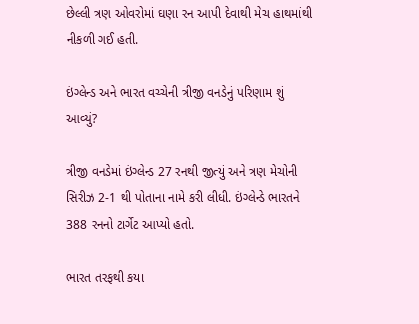છેલ્લી ત્રણ ઓવરોમાં ઘણા રન આપી દેવાથી મેચ હાથમાંથી નીકળી ગઈ હતી.

ઇંગ્લેન્ડ અને ભારત વચ્ચેની ત્રીજી વનડેનું પરિણામ શું આવ્યું?

ત્રીજી વનડેમાં ઇંગ્લેન્ડ 27 રનથી જીત્યું અને ત્રણ મેચોની સિરીઝ 2-1 થી પોતાના નામે કરી લીધી. ઇંગ્લેન્ડે ભારતને 388 રનનો ટાર્ગેટ આપ્યો હતો.

ભારત તરફથી કયા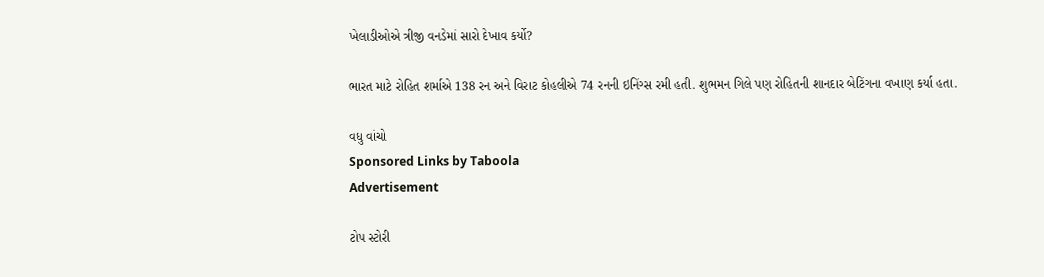ખેલાડીઓએ ત્રીજી વનડેમાં સારો દેખાવ કર્યો?

ભારત માટે રોહિત શર્માએ 138 રન અને વિરાટ કોહલીએ 74 રનની ઇનિંગ્સ રમી હતી. શુભમન ગિલે પણ રોહિતની શાનદાર બેટિંગના વખાણ કર્યા હતા.

વધુ વાંચો
Sponsored Links by Taboola
Advertisement

ટોપ સ્ટોરી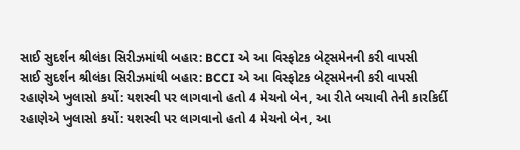સાઈ સુદર્શન શ્રીલંકા સિરીઝમાંથી બહાર: BCCI એ આ વિસ્ફોટક બેટ્સમેનની કરી વાપસી
સાઈ સુદર્શન શ્રીલંકા સિરીઝમાંથી બહાર: BCCI એ આ વિસ્ફોટક બેટ્સમેનની કરી વાપસી
રહાણેએ ખુલાસો કર્યો: યશસ્વી પર લાગવાનો હતો 4 મેચનો બેન, આ રીતે બચાવી તેની કારકિર્દી
રહાણેએ ખુલાસો કર્યો: યશસ્વી પર લાગવાનો હતો 4 મેચનો બેન, આ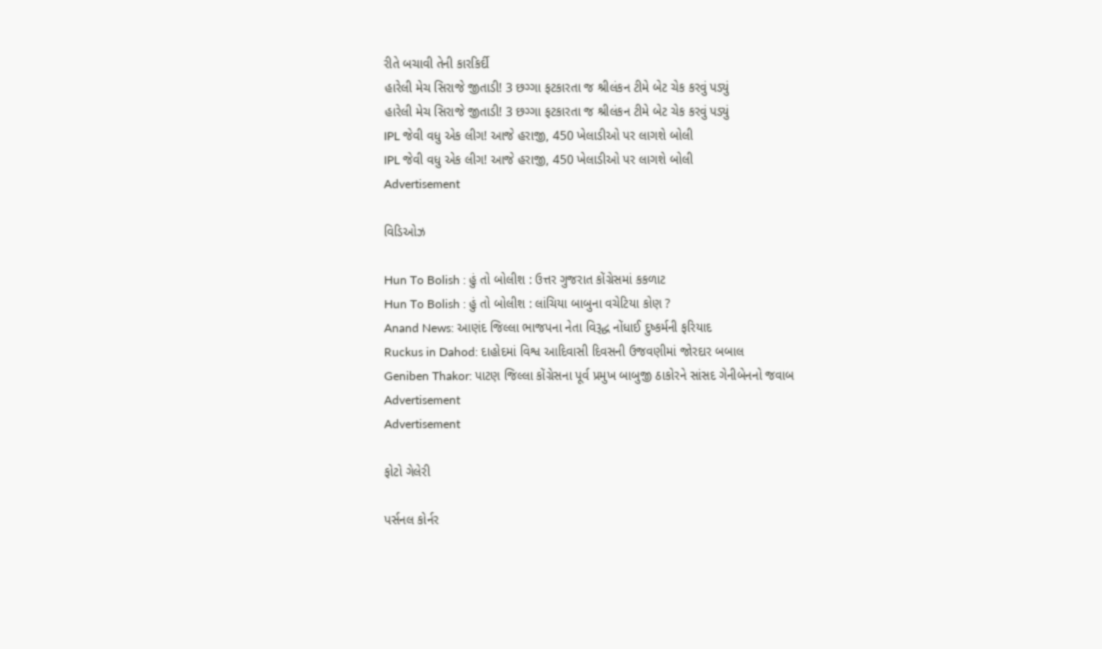રીતે બચાવી તેની કારકિર્દી
હારેલી મેચ સિરાજે જીતાડી! 3 છગ્ગા ફટકારતા જ શ્રીલંકન ટીમે બેટ ચેક કરવું પડ્યું
હારેલી મેચ સિરાજે જીતાડી! 3 છગ્ગા ફટકારતા જ શ્રીલંકન ટીમે બેટ ચેક કરવું પડ્યું
IPL જેવી વધુ એક લીગ! આજે હરાજી, 450 ખેલાડીઓ પર લાગશે બોલી
IPL જેવી વધુ એક લીગ! આજે હરાજી, 450 ખેલાડીઓ પર લાગશે બોલી
Advertisement

વિડિઓઝ

Hun To Bolish : હું તો બોલીશ : ઉત્તર ગુજરાત કોંગ્રેસમાં કકળાટ
Hun To Bolish : હું તો બોલીશ : લાંચિયા બાબુના વચેટિયા કોણ ?
Anand News: આણંદ જિલ્લા ભાજપના નેતા વિરૂદ્ધ નોંધાઈ દુષ્કર્મની ફરિયાદ
Ruckus in Dahod: દાહોદમાં વિશ્વ આદિવાસી દિવસની ઉજવણીમાં જોરદાર બબાલ
Geniben Thakor: પાટણ જિલ્લા કોંગ્રેસના પૂર્વ પ્રમુખ બાબુજી ઠાકોરને સાંસદ ગેનીબેનનો જવાબ
Advertisement
Advertisement

ફોટો ગેલેરી

પર્સનલ કોર્નર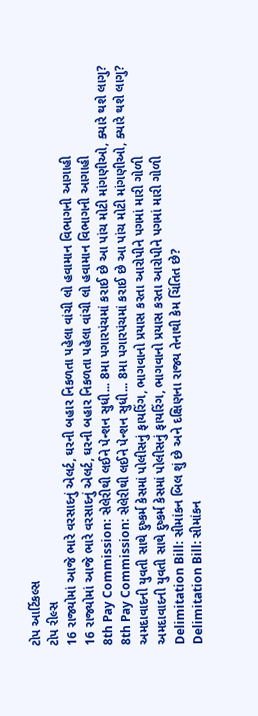ટોપ આર્ટિકલ્સ
ટોપ રીલ્સ
16 રાજ્યોમાં આજે ભારે વરસાદનું એલર્ટ, ઘરની બહાર નિકળતા પહેલા વાંચી લો હવામાન વિભાગની આગાહી
16 રાજ્યોમાં આજે ભારે વરસાદનું એલર્ટ, ઘરની બહાર નિકળતા પહેલા વાંચી લો હવામાન વિભાગની આગાહી
8th Pay Commission: સેલેરીથી લઈને પેન્શન સુધી... 8મા પગારપંચમાં કરાઈ છે આ પાંચ મોટી માંગણીઓ, ક્યારે થશે લાગુ?
8th Pay Commission: સેલેરીથી લઈને પેન્શન સુધી... 8મા પગારપંચમાં કરાઈ છે આ પાંચ મોટી માંગણીઓ, ક્યારે થશે લાગુ?
અમદાવાદની યુવતી સાથે દુષ્કર્મ કેસમાં પોલીસનું ફાયરિંગ, ભાગવાનો પ્રયાસ કરતા આરોપીને પગમાં મારી ગોળી
અમદાવાદની યુવતી સાથે દુષ્કર્મ કેસમાં પોલીસનું ફાયરિંગ, ભાગવાનો પ્રયાસ કરતા આરોપીને પગમાં મારી ગોળી
Delimitation Bill: સીમાંકન બિલ શું છે અને દક્ષિણના રાજ્ય તેનાથી કેમ ચિંતિત છે?
Delimitation Bill: સીમાંકન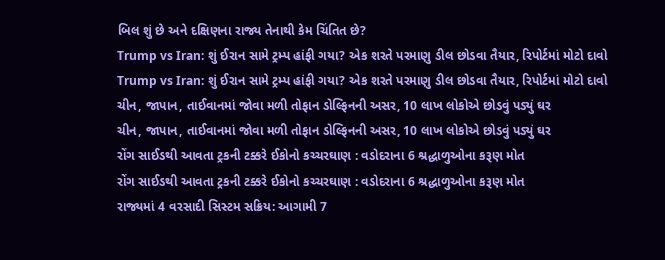બિલ શું છે અને દક્ષિણના રાજ્ય તેનાથી કેમ ચિંતિત છે?
Trump vs Iran: શું ઈરાન સામે ટ્રમ્પ હાંફી ગયા? એક શરતે પરમાણુ ડીલ છોડવા તૈયાર, રિપોર્ટમાં મોટો દાવો
Trump vs Iran: શું ઈરાન સામે ટ્રમ્પ હાંફી ગયા? એક શરતે પરમાણુ ડીલ છોડવા તૈયાર, રિપોર્ટમાં મોટો દાવો
ચીન, જાપાન, તાઈવાનમાં જોવા મળી તોફાન ડોલ્ફિનની અસર, 10 લાખ લોકોએ છોડવું પડ્યું ઘર
ચીન, જાપાન, તાઈવાનમાં જોવા મળી તોફાન ડોલ્ફિનની અસર, 10 લાખ લોકોએ છોડવું પડ્યું ઘર
રોંગ સાઈડથી આવતા ટ્રકની ટક્કરે ઈકોનો કચ્ચરઘાણ : વડોદરાના 6 શ્રદ્ધાળુઓના કરૂણ મોત
રોંગ સાઈડથી આવતા ટ્રકની ટક્કરે ઈકોનો કચ્ચરઘાણ : વડોદરાના 6 શ્રદ્ધાળુઓના કરૂણ મોત
રાજ્યમાં 4 વરસાદી સિસ્ટમ સક્રિય: આગામી 7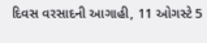દિવસ વરસાદની આગાહી, 11 ઓગસ્ટે 5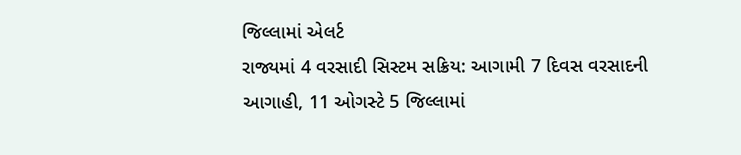જિલ્લામાં એલર્ટ
રાજ્યમાં 4 વરસાદી સિસ્ટમ સક્રિય: આગામી 7 દિવસ વરસાદની આગાહી, 11 ઓગસ્ટે 5 જિલ્લામાં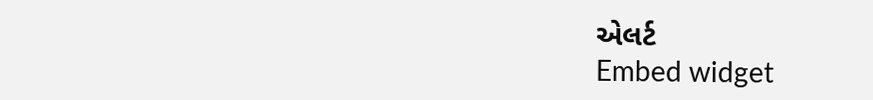એલર્ટ
Embed widget